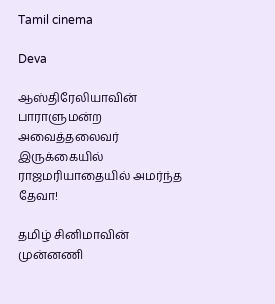Tamil cinema

Deva

ஆஸ்திரேலியாவின் பாராளுமன்ற அவைத்தலைவர் இருக்கையில் ராஜமரியாதையில் அமர்ந்த தேவா!

தமிழ் சினிமாவின் முன்னணி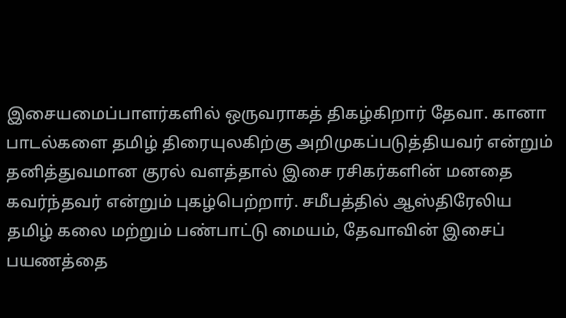இசையமைப்பாளர்களில் ஒருவராகத் திகழ்கிறார் தேவா. கானா பாடல்களை தமிழ் திரையுலகிற்கு அறிமுகப்படுத்தியவர் என்றும் தனித்துவமான குரல் வளத்தால் இசை ரசிகர்களின் மனதை கவர்ந்தவர் என்றும் புகழ்பெற்றார். சமீபத்தில் ஆஸ்திரேலிய தமிழ் கலை மற்றும் பண்பாட்டு மையம், தேவாவின் இசைப் பயணத்தை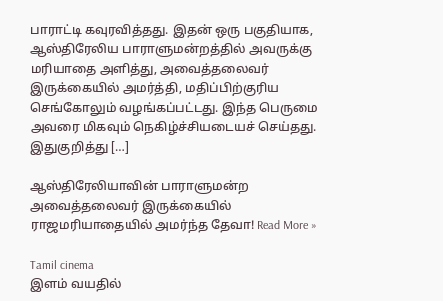பாராட்டி கவுரவித்தது. இதன் ஒரு பகுதியாக, ஆஸ்திரேலிய பாராளுமன்றத்தில் அவருக்கு மரியாதை அளித்து, அவைத்தலைவர் இருக்கையில் அமர்த்தி, மதிப்பிற்குரிய செங்கோலும் வழங்கப்பட்டது. இந்த பெருமை அவரை மிகவும் நெகிழ்ச்சியடையச் செய்தது. இதுகுறித்து […]

ஆஸ்திரேலியாவின் பாராளுமன்ற அவைத்தலைவர் இருக்கையில் ராஜமரியாதையில் அமர்ந்த தேவா! Read More »

Tamil cinema
இளம் வயதில்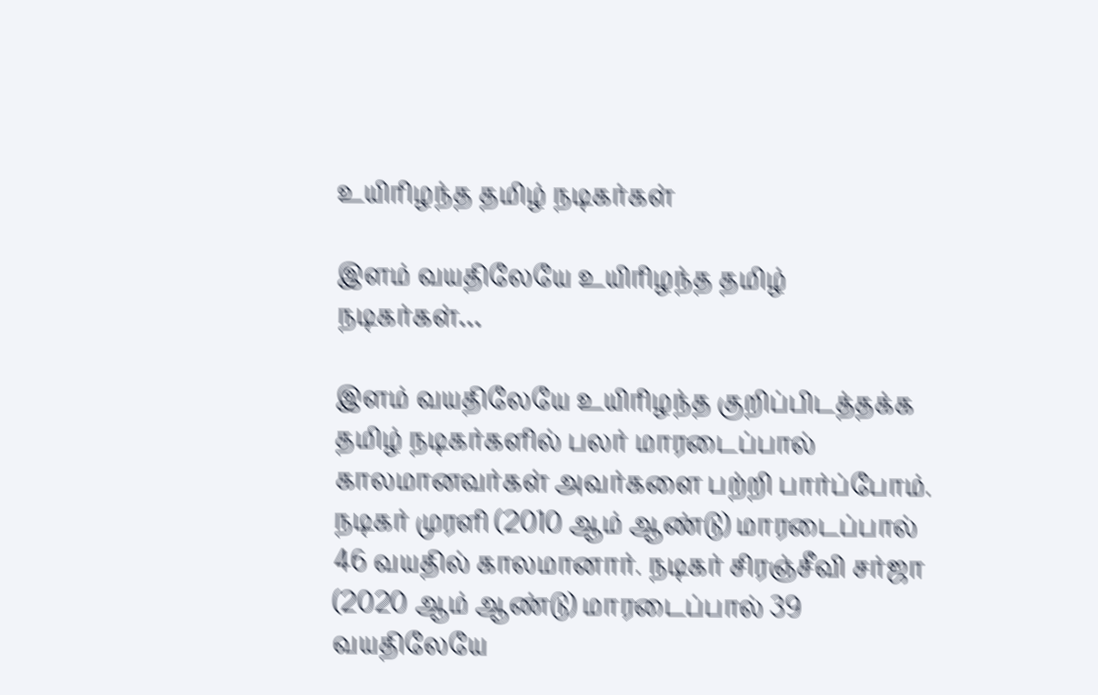உயிரிழந்த தமிழ் நடிகர்கள்

இளம் வயதிலேயே உயிரிழந்த தமிழ் நடிகர்கள்…

இளம் வயதிலேயே உயிரிழந்த குறிப்பிடத்தக்க தமிழ் நடிகர்களில் பலர் மாரடைப்பால் காலமானவர்கள் அவர்களை பற்றி பார்ப்போம். நடிகர் முரளி (2010 ஆம் ஆண்டு) மாரடைப்பால் 46 வயதில் காலமானார். நடிகர் சிரஞ்சீவி சர்ஜா (2020 ஆம் ஆண்டு) மாரடைப்பால் 39 வயதிலேயே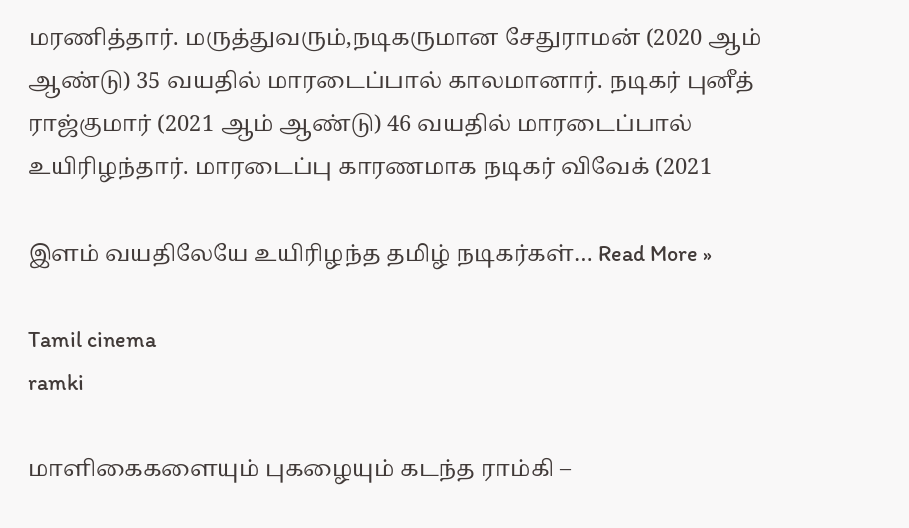மரணித்தார். மருத்துவரும்,நடிகருமான சேதுராமன் (2020 ஆம் ஆண்டு) 35 வயதில் மாரடைப்பால் காலமானார். நடிகர் புனீத் ராஜ்குமார் (2021 ஆம் ஆண்டு) 46 வயதில் மாரடைப்பால் உயிரிழந்தார். மாரடைப்பு காரணமாக நடிகர் விவேக் (2021

இளம் வயதிலேயே உயிரிழந்த தமிழ் நடிகர்கள்… Read More »

Tamil cinema
ramki

மாளிகைகளையும் புகழையும் கடந்த ராம்கி –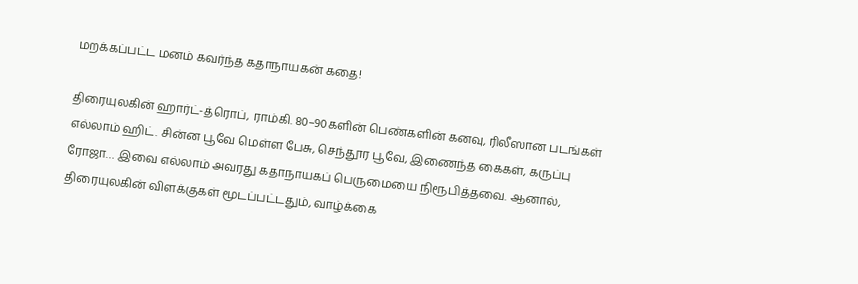மறக்கப்பட்ட மனம் கவர்ந்த கதாநாயகன் கதை!

திரையுலகின் ஹார்ட்-த்ரொப், ராம்கி. 80–90களின் பெண்களின் கனவு, ரிலீஸான படங்கள் எல்லாம் ஹிட். சின்ன பூவே மெள்ள பேசு, செந்தூர பூவே, இணைந்த கைகள், கருப்பு ரோஜா… இவை எல்லாம் அவரது கதாநாயகப் பெருமையை நிரூபித்தவை. ஆனால், திரையுலகின் விளக்குகள் மூடப்பட்டதும், வாழ்க்கை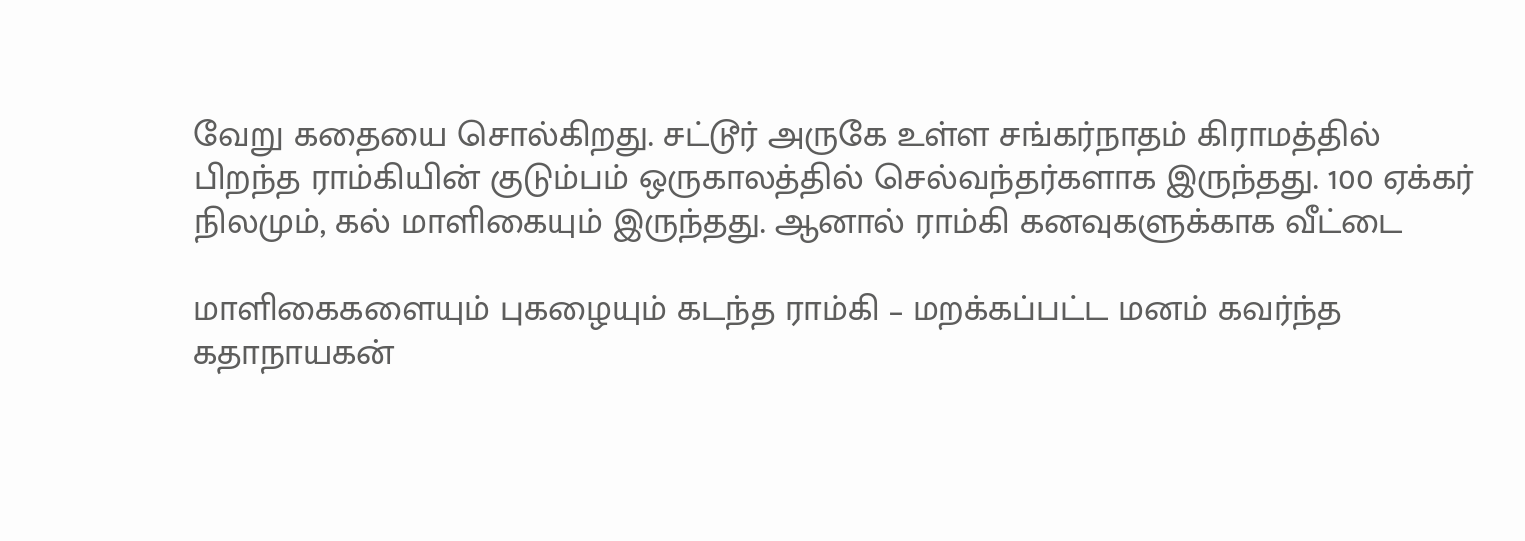வேறு கதையை சொல்கிறது. சட்டூர் அருகே உள்ள சங்கர்நாதம் கிராமத்தில் பிறந்த ராம்கியின் குடும்பம் ஒருகாலத்தில் செல்வந்தர்களாக இருந்தது. 100 ஏக்கர் நிலமும், கல் மாளிகையும் இருந்தது. ஆனால் ராம்கி கனவுகளுக்காக வீட்டை

மாளிகைகளையும் புகழையும் கடந்த ராம்கி – மறக்கப்பட்ட மனம் கவர்ந்த கதாநாயகன்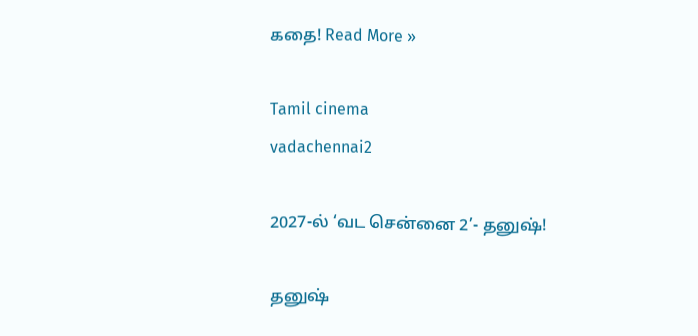கதை! Read More »

Tamil cinema
vadachennai2

2027-ல் ‘வட சென்னை 2’- தனுஷ்!

தனுஷ்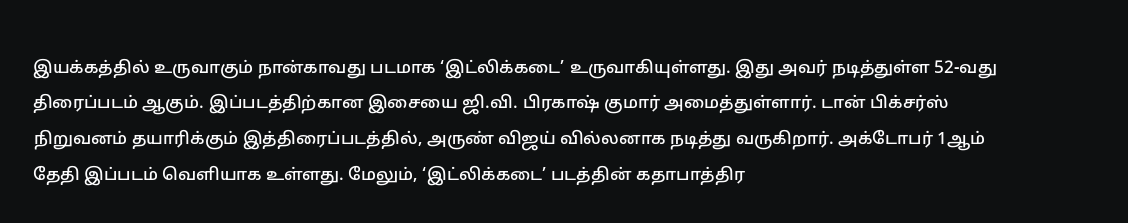இயக்கத்தில் உருவாகும் நான்காவது படமாக ‘இட்லிக்கடை’ உருவாகியுள்ளது. இது அவர் நடித்துள்ள 52-வது திரைப்படம் ஆகும். இப்படத்திற்கான இசையை ஜி.வி. பிரகாஷ் குமார் அமைத்துள்ளார். டான் பிக்சர்ஸ் நிறுவனம் தயாரிக்கும் இத்திரைப்படத்தில், அருண் விஜய் வில்லனாக நடித்து வருகிறார். அக்டோபர் 1ஆம் தேதி இப்படம் வெளியாக உள்ளது. மேலும், ‘இட்லிக்கடை’ படத்தின் கதாபாத்திர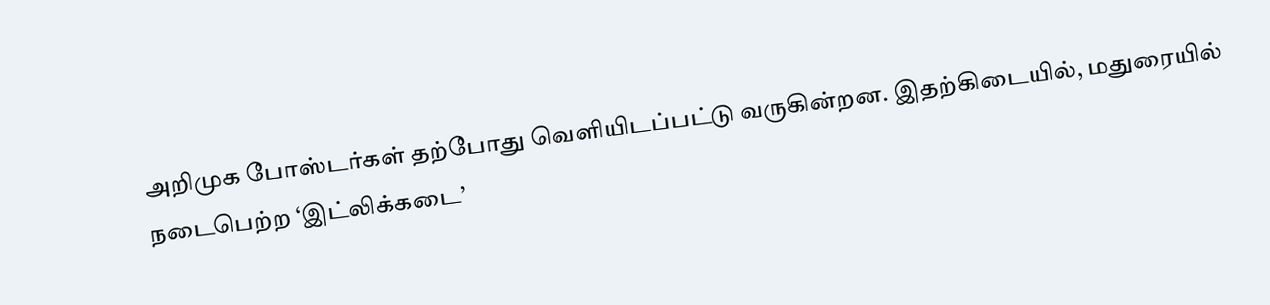அறிமுக போஸ்டர்கள் தற்போது வெளியிடப்பட்டு வருகின்றன. இதற்கிடையில், மதுரையில் நடைபெற்ற ‘இட்லிக்கடை’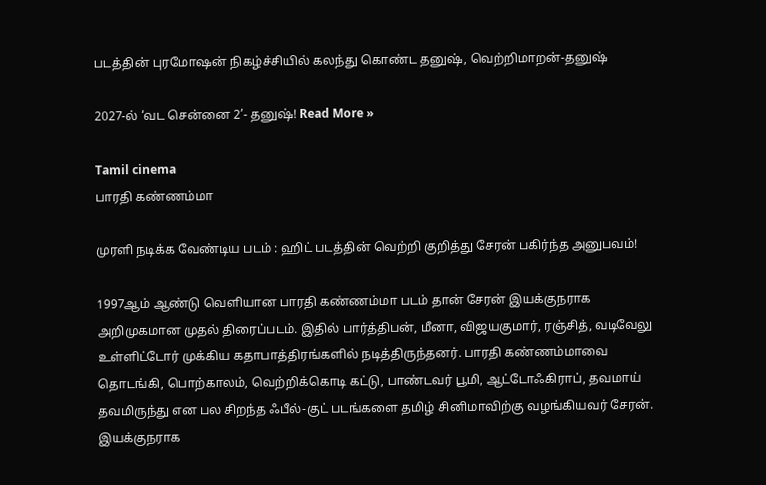படத்தின் புரமோஷன் நிகழ்ச்சியில் கலந்து கொண்ட தனுஷ், வெற்றிமாறன்-தனுஷ்

2027-ல் ‘வட சென்னை 2’- தனுஷ்! Read More »

Tamil cinema
பாரதி கண்ணம்மா

முரளி நடிக்க வேண்டிய படம் : ஹிட் படத்தின் வெற்றி குறித்து சேரன் பகிர்ந்த அனுபவம்!

1997ஆம் ஆண்டு வெளியான பாரதி கண்ணம்மா படம் தான் சேரன் இயக்குநராக அறிமுகமான முதல் திரைப்படம். இதில் பார்த்திபன், மீனா, விஜயகுமார், ரஞ்சித், வடிவேலு உள்ளிட்டோர் முக்கிய கதாபாத்திரங்களில் நடித்திருந்தனர். பாரதி கண்ணம்மாவை தொடங்கி, பொற்காலம், வெற்றிக்கொடி கட்டு, பாண்டவர் பூமி, ஆட்டோஃகிராப், தவமாய் தவமிருந்து என பல சிறந்த ஃபீல்-குட் படங்களை தமிழ் சினிமாவிற்கு வழங்கியவர் சேரன். இயக்குநராக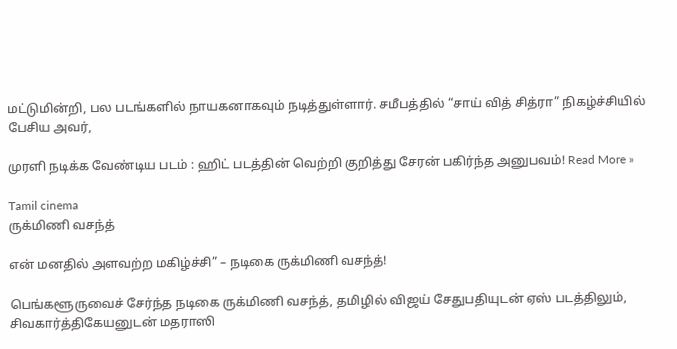மட்டுமின்றி, பல படங்களில் நாயகனாகவும் நடித்துள்ளார். சமீபத்தில் “சாய் வித் சித்ரா” நிகழ்ச்சியில் பேசிய அவர்,

முரளி நடிக்க வேண்டிய படம் : ஹிட் படத்தின் வெற்றி குறித்து சேரன் பகிர்ந்த அனுபவம்! Read More »

Tamil cinema
ருக்மிணி வசந்த்

என் மனதில் அளவற்ற மகிழ்ச்சி” – நடிகை ருக்மிணி வசந்த்!

பெங்களூருவைச் சேர்ந்த நடிகை ருக்மிணி வசந்த், தமிழில் விஜய் சேதுபதியுடன் ஏஸ் படத்திலும், சிவகார்த்திகேயனுடன் மதராஸி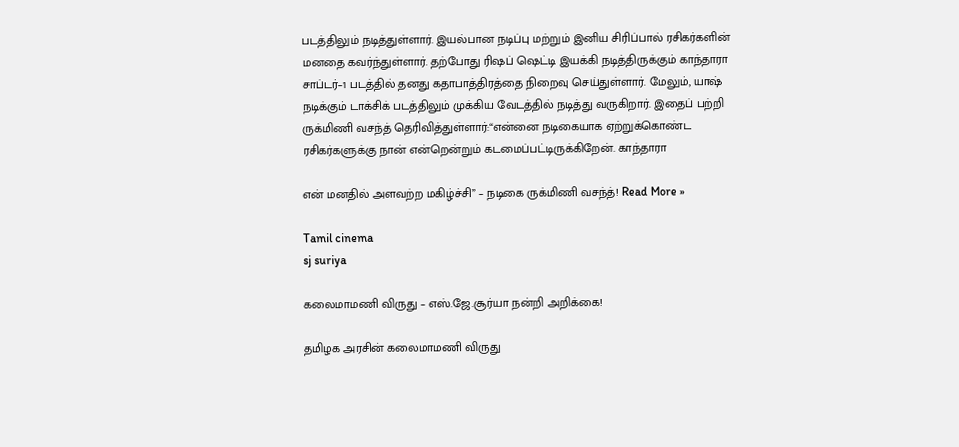படத்திலும் நடித்துள்ளார். இயல்பான நடிப்பு மற்றும் இனிய சிரிப்பால் ரசிகர்களின் மனதை கவர்ந்துள்ளார். தற்போது ரிஷப் ஷெட்டி இயக்கி நடித்திருக்கும் காந்தாரா சாப்டர்–1 படத்தில் தனது கதாபாத்திரத்தை நிறைவு செய்துள்ளார். மேலும், யாஷ் நடிக்கும் டாக்சிக் படத்திலும் முக்கிய வேடத்தில் நடித்து வருகிறார். இதைப் பற்றி ருக்மிணி வசந்த் தெரிவித்துள்ளார்:“என்னை நடிகையாக ஏற்றுக்கொண்ட ரசிகர்களுக்கு நான் என்றென்றும் கடமைப்பட்டிருக்கிறேன். காந்தாரா

என் மனதில் அளவற்ற மகிழ்ச்சி” – நடிகை ருக்மிணி வசந்த்! Read More »

Tamil cinema
sj suriya

கலைமாமணி விருது – எஸ்.ஜே.சூர்யா நன்றி அறிக்கை!

தமிழக அரசின் கலைமாமணி விருது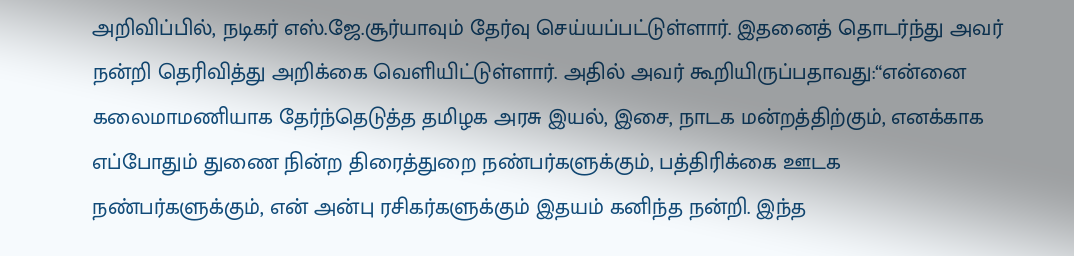அறிவிப்பில், நடிகர் எஸ்.ஜே.சூர்யாவும் தேர்வு செய்யப்பட்டுள்ளார். இதனைத் தொடர்ந்து அவர் நன்றி தெரிவித்து அறிக்கை வெளியிட்டுள்ளார். அதில் அவர் கூறியிருப்பதாவது:“என்னை கலைமாமணியாக தேர்ந்தெடுத்த தமிழக அரசு இயல், இசை, நாடக மன்றத்திற்கும், எனக்காக எப்போதும் துணை நின்ற திரைத்துறை நண்பர்களுக்கும், பத்திரிக்கை ஊடக நண்பர்களுக்கும், என் அன்பு ரசிகர்களுக்கும் இதயம் கனிந்த நன்றி. இந்த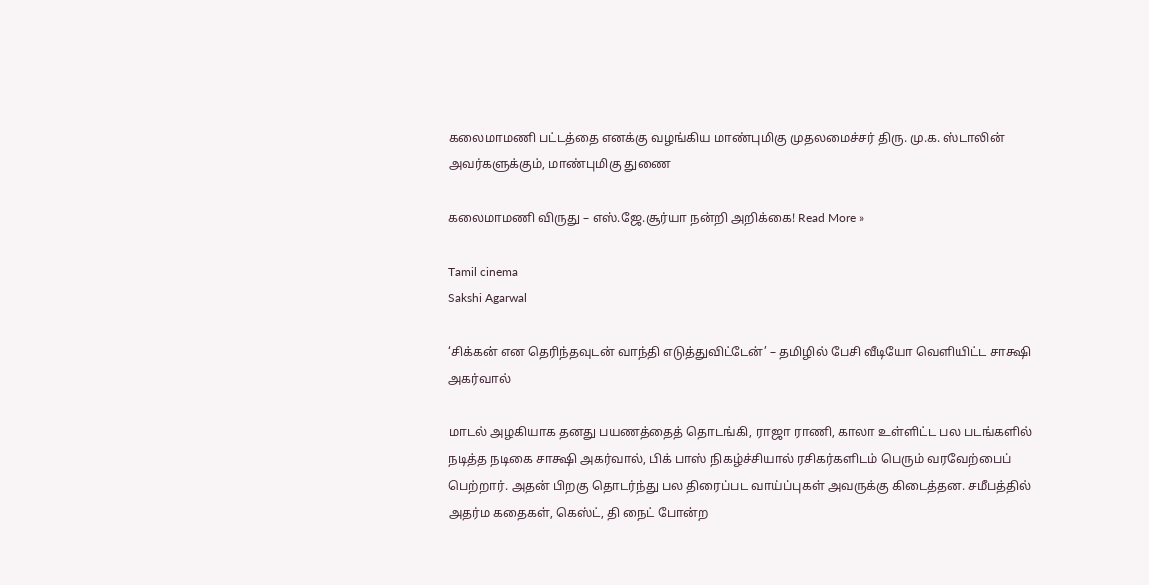கலைமாமணி பட்டத்தை எனக்கு வழங்கிய மாண்புமிகு முதலமைச்சர் திரு. மு.க. ஸ்டாலின் அவர்களுக்கும், மாண்புமிகு துணை

கலைமாமணி விருது – எஸ்.ஜே.சூர்யா நன்றி அறிக்கை! Read More »

Tamil cinema
Sakshi Agarwal

‘சிக்கன் என தெரிந்தவுடன் வாந்தி எடுத்துவிட்டேன்’ – தமிழில் பேசி வீடியோ வெளியிட்ட சாக்ஷி அகர்வால்

மாடல் அழகியாக தனது பயணத்தைத் தொடங்கி, ராஜா ராணி, காலா உள்ளிட்ட பல படங்களில் நடித்த நடிகை சாக்ஷி அகர்வால், பிக் பாஸ் நிகழ்ச்சியால் ரசிகர்களிடம் பெரும் வரவேற்பைப் பெற்றார். அதன் பிறகு தொடர்ந்து பல திரைப்பட வாய்ப்புகள் அவருக்கு கிடைத்தன. சமீபத்தில் அதர்ம கதைகள், கெஸ்ட், தி நைட் போன்ற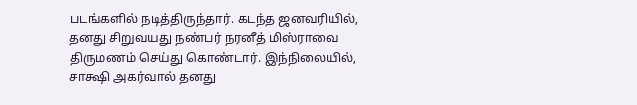படங்களில் நடித்திருந்தார். கடந்த ஜனவரியில், தனது சிறுவயது நண்பர் நரனீத் மிஸ்ராவை திருமணம் செய்து கொண்டார். இந்நிலையில், சாக்ஷி அகர்வால் தனது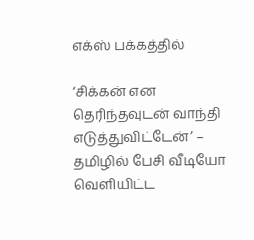எக்ஸ் பக்கத்தில்

‘சிக்கன் என தெரிந்தவுடன் வாந்தி எடுத்துவிட்டேன்’ – தமிழில் பேசி வீடியோ வெளியிட்ட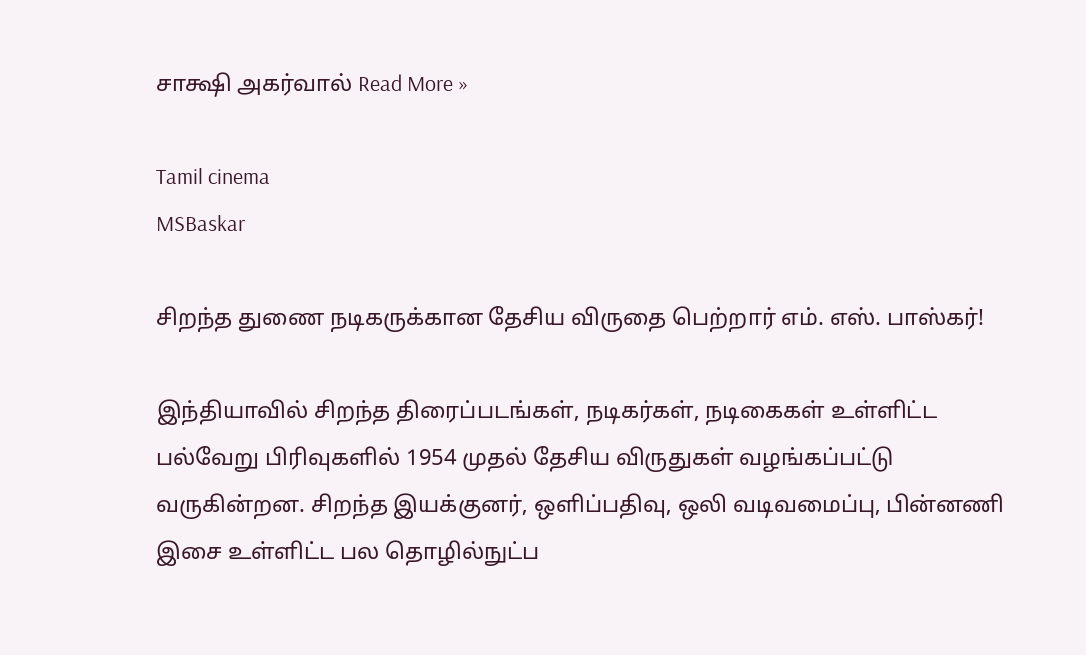சாக்ஷி அகர்வால் Read More »

Tamil cinema
MSBaskar

சிறந்த துணை நடிகருக்கான தேசிய விருதை பெற்றார் எம். எஸ். பாஸ்கர்!

இந்தியாவில் சிறந்த திரைப்படங்கள், நடிகர்கள், நடிகைகள் உள்ளிட்ட பல்வேறு பிரிவுகளில் 1954 முதல் தேசிய விருதுகள் வழங்கப்பட்டு வருகின்றன. சிறந்த இயக்குனர், ஒளிப்பதிவு, ஒலி வடிவமைப்பு, பின்னணி இசை உள்ளிட்ட பல தொழில்நுட்ப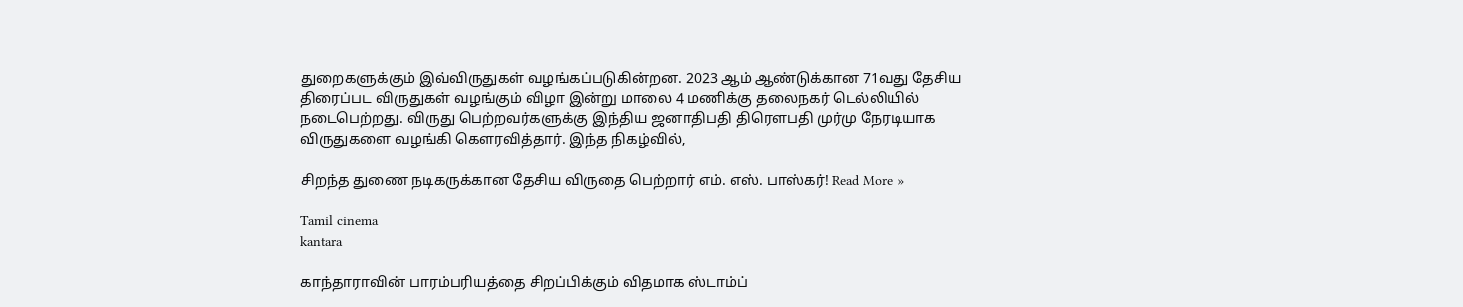துறைகளுக்கும் இவ்விருதுகள் வழங்கப்படுகின்றன. 2023 ஆம் ஆண்டுக்கான 71வது தேசிய திரைப்பட விருதுகள் வழங்கும் விழா இன்று மாலை 4 மணிக்கு தலைநகர் டெல்லியில் நடைபெற்றது. விருது பெற்றவர்களுக்கு இந்திய ஜனாதிபதி திரௌபதி முர்மு நேரடியாக விருதுகளை வழங்கி கௌரவித்தார். இந்த நிகழ்வில்,

சிறந்த துணை நடிகருக்கான தேசிய விருதை பெற்றார் எம். எஸ். பாஸ்கர்! Read More »

Tamil cinema
kantara

காந்தாராவின் பாரம்பரியத்தை சிறப்பிக்கும் விதமாக ஸ்டாம்ப்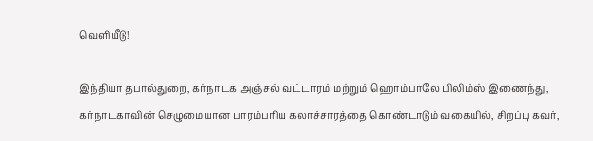வெளியீடு!

இந்தியா தபால்துறை, கர்நாடக அஞ்சல் வட்டாரம் மற்றும் ஹொம்பாலே பிலிம்ஸ் இணைந்து, கர்நாடகாவின் செழுமையான பாரம்பரிய கலாச்சாரத்தை கொண்டாடும் வகையில், சிறப்பு கவர்,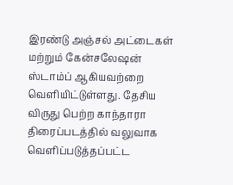இரண்டு அஞ்சல் அட்டைகள் மற்றும் கேன்சலேஷன் ஸ்டாம்ப் ஆகியவற்றை வெளியிட்டுள்ளது. தேசிய விருது பெற்ற காந்தாரா திரைப்படத்தில் வலுவாக வெளிப்படுத்தப்பட்ட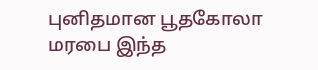புனிதமான பூதகோலா மரபை இந்த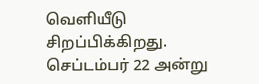வெளியீடு சிறப்பிக்கிறது. செப்டம்பர் 22 அன்று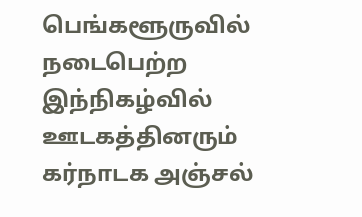பெங்களூருவில் நடைபெற்ற இந்நிகழ்வில் ஊடகத்தினரும் கர்நாடக அஞ்சல்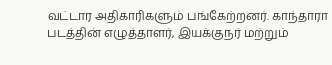வட்டார அதிகாரிகளும் பங்கேற்றனர். காந்தாரா படத்தின் எழுத்தாளர், இயக்குநர் மற்றும்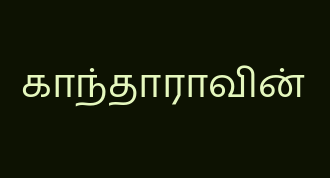காந்தாராவின்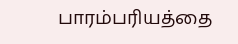பாரம்பரியத்தை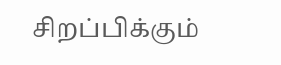சிறப்பிக்கும்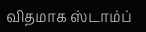விதமாக ஸ்டாம்ப்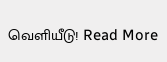வெளியீடு! Read More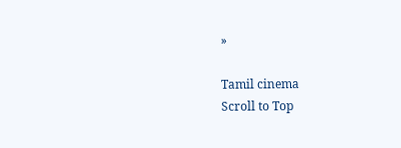»

Tamil cinema
Scroll to Top